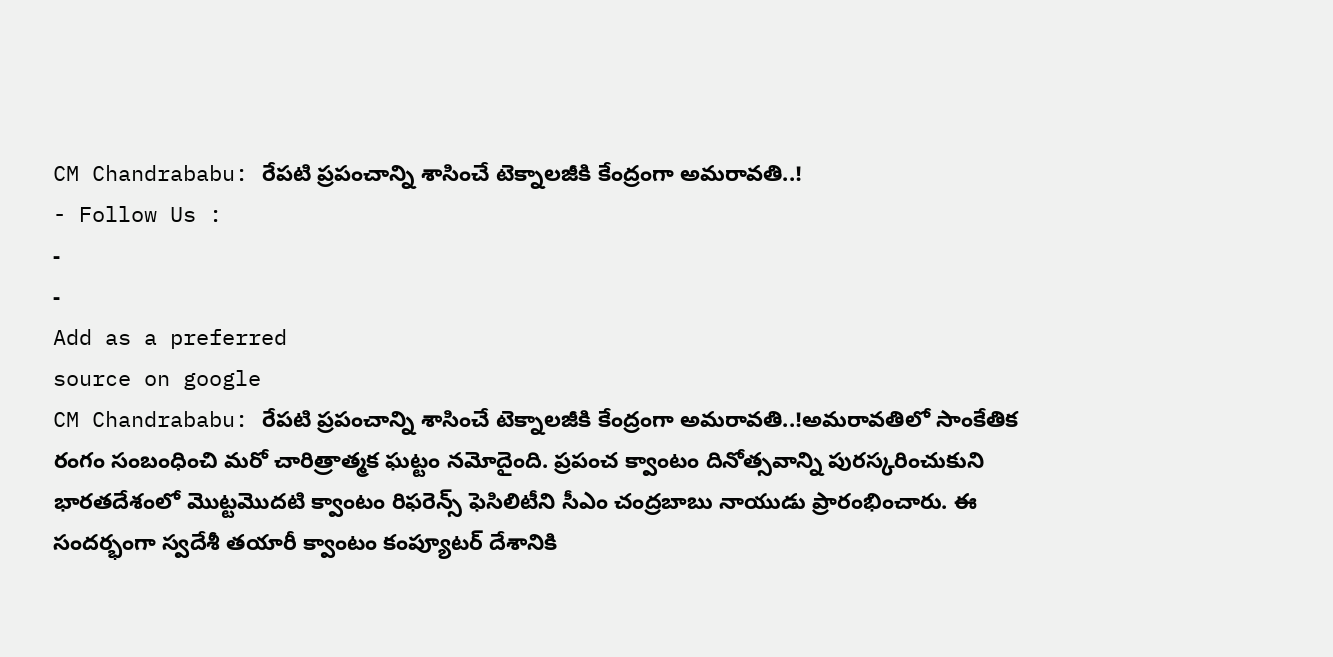CM Chandrababu: రేపటి ప్రపంచాన్ని శాసించే టెక్నాలజీకి కేంద్రంగా అమరావతి..!
- Follow Us :
-
-
Add as a preferred
source on google
CM Chandrababu: రేపటి ప్రపంచాన్ని శాసించే టెక్నాలజీకి కేంద్రంగా అమరావతి..!అమరావతిలో సాంకేతిక రంగం సంబంధించి మరో చారిత్రాత్మక ఘట్టం నమోదైంది. ప్రపంచ క్వాంటం దినోత్సవాన్ని పురస్కరించుకుని భారతదేశంలో మొట్టమొదటి క్వాంటం రిఫరెన్స్ ఫెసిలిటీని సీఎం చంద్రబాబు నాయుడు ప్రారంభించారు. ఈ సందర్భంగా స్వదేశీ తయారీ క్వాంటం కంప్యూటర్ దేశానికి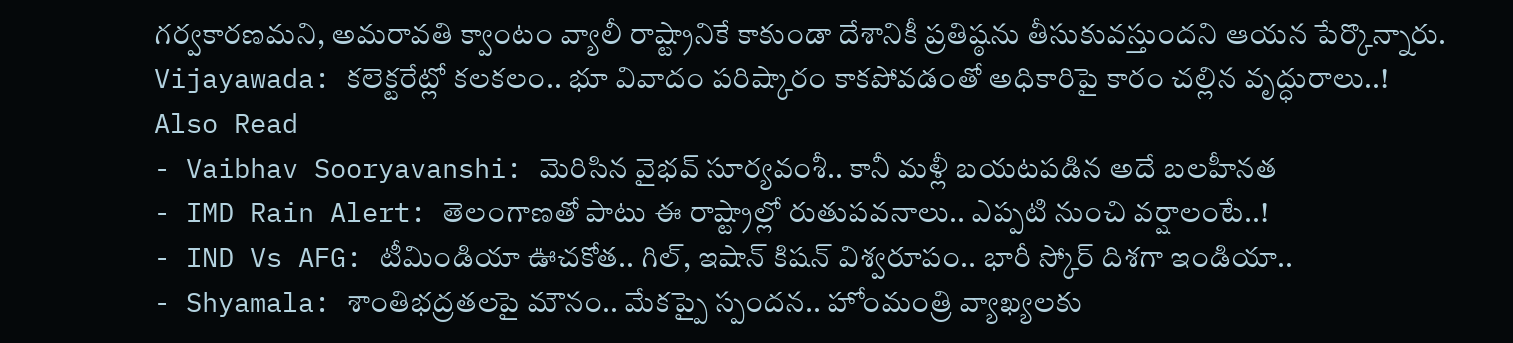గర్వకారణమని, అమరావతి క్వాంటం వ్యాలీ రాష్ట్రానికే కాకుండా దేశానికీ ప్రతిష్ఠను తీసుకువస్తుందని ఆయన పేర్కొన్నారు.
Vijayawada: కలెక్టరేట్లో కలకలం.. భూ వివాదం పరిష్కారం కాకపోవడంతో అధికారిపై కారం చల్లిన వృద్ధురాలు..!
Also Read
- Vaibhav Sooryavanshi: మెరిసిన వైభవ్ సూర్యవంశీ.. కానీ మళ్లీ బయటపడిన అదే బలహీనత
- IMD Rain Alert: తెలంగాణతో పాటు ఈ రాష్ట్రాల్లో రుతుపవనాలు.. ఎప్పటి నుంచి వర్షాలంటే..!
- IND Vs AFG: టీమిండియా ఊచకోత.. గిల్, ఇషాన్ కిషన్ విశ్వరూపం.. భారీ స్కోర్ దిశగా ఇండియా..
- Shyamala: శాంతిభద్రతలపై మౌనం.. మేకప్పై స్పందన.. హోంమంత్రి వ్యాఖ్యలకు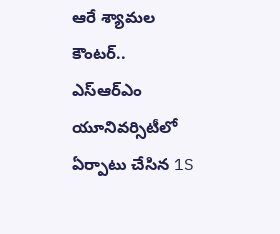ఆరే శ్యామల కౌంటర్..
ఎస్ఆర్ఎం యూనివర్సిటీలో ఏర్పాటు చేసిన 1S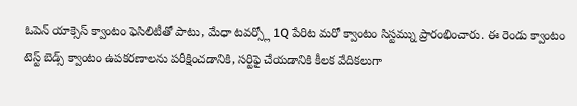ఓపెన్ యాక్సెస్ క్వాంటం ఫెసిలిటీతో పాటు, మేధా టవర్స్లో 1Q పేరిట మరో క్వాంటం సిస్టమ్ను ప్రారంభించారు. ఈ రెండు క్వాంటం టెస్ట్ బెడ్స్ క్వాంటం ఉపకరణాలను పరీక్షించడానికి, సర్టిఫై చేయడానికి కీలక వేదికలుగా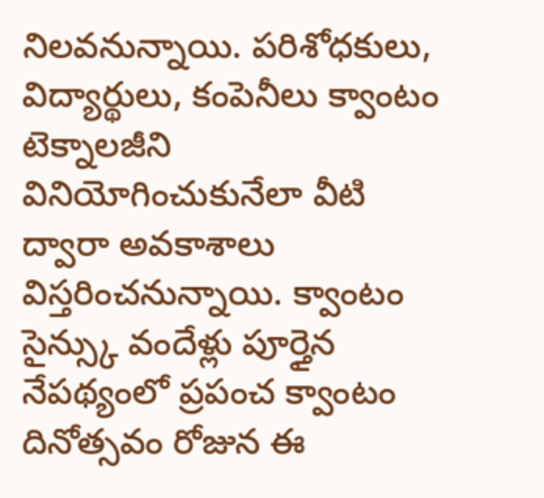నిలవనున్నాయి. పరిశోధకులు, విద్యార్థులు, కంపెనీలు క్వాంటం టెక్నాలజీని వినియోగించుకునేలా వీటి ద్వారా అవకాశాలు విస్తరించనున్నాయి. క్వాంటం సైన్స్కు వందేళ్లు పూర్తైన నేపథ్యంలో ప్రపంచ క్వాంటం దినోత్సవం రోజున ఈ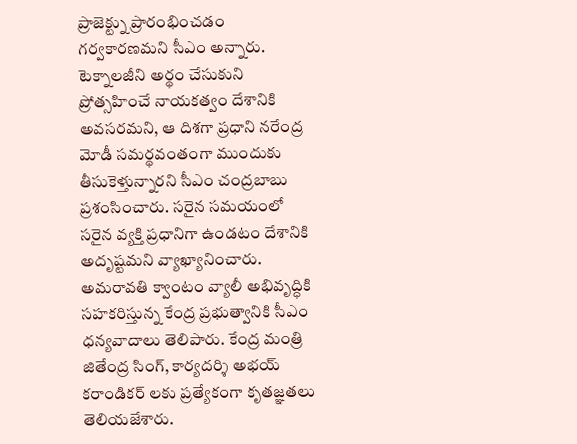ప్రాజెక్ట్ను ప్రారంభించడం గర్వకారణమని సీఎం అన్నారు.
టెక్నాలజీని అర్థం చేసుకుని ప్రోత్సహించే నాయకత్వం దేశానికి అవసరమని, ఆ దిశగా ప్రధాని నరేంద్ర మోడీ సమర్థవంతంగా ముందుకు తీసుకెళ్తున్నారని సీఎం చంద్రబాబు ప్రశంసించారు. సరైన సమయంలో సరైన వ్యక్తి ప్రధానిగా ఉండటం దేశానికి అదృష్టమని వ్యాఖ్యానించారు. అమరావతి క్వాంటం వ్యాలీ అభివృద్ధికి సహకరిస్తున్న కేంద్ర ప్రభుత్వానికి సీఎం ధన్యవాదాలు తెలిపారు. కేంద్ర మంత్రి జితేంద్ర సింగ్, కార్యదర్శి అభయ్ కరాండికర్ లకు ప్రత్యేకంగా కృతజ్ఞతలు తెలియజేశారు.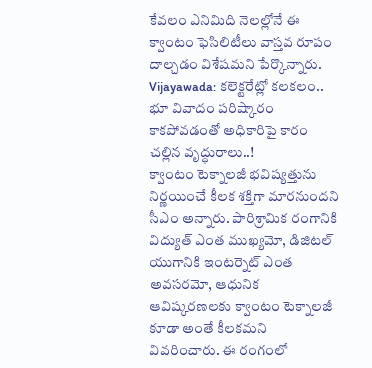కేవలం ఎనిమిది నెలల్లోనే ఈ క్వాంటం ఫెసిలిటీలు వాస్తవ రూపం దాల్చడం విశేషమని పేర్కొన్నారు.
Vijayawada: కలెక్టరేట్లో కలకలం.. భూ వివాదం పరిష్కారం కాకపోవడంతో అధికారిపై కారం చల్లిన వృద్ధురాలు..!
క్వాంటం టెక్నాలజీ భవిష్యత్తును నిర్ణయించే కీలక శక్తిగా మారనుందని సీఎం అన్నారు. పారిశ్రామిక రంగానికి విద్యుత్ ఎంత ముఖ్యమో, డిజిటల్ యుగానికి ఇంటర్నెట్ ఎంత అవసరమో, ఆధునిక ఆవిష్కరణలకు క్వాంటం టెక్నాలజీ కూడా అంతే కీలకమని వివరించారు. ఈ రంగంలో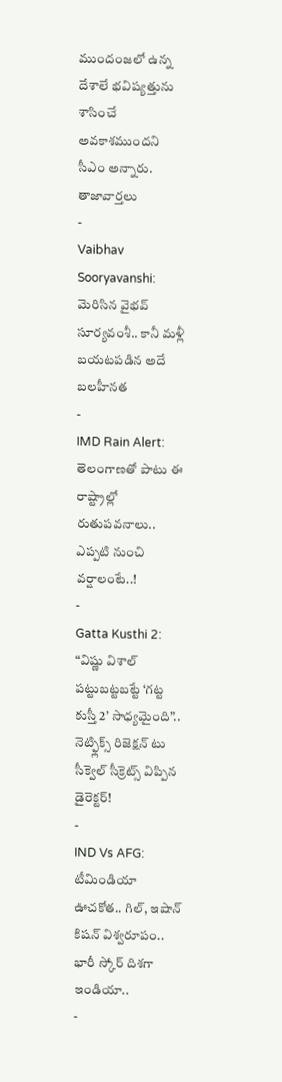ముందంజలో ఉన్న దేశాలే భవిష్యత్తును శాసించే అవకాశముందని సీఎం అన్నారు.
తాజావార్తలు
-
Vaibhav Sooryavanshi: మెరిసిన వైభవ్ సూర్యవంశీ.. కానీ మళ్లీ బయటపడిన అదే బలహీనత
-
IMD Rain Alert: తెలంగాణతో పాటు ఈ రాష్ట్రాల్లో రుతుపవనాలు.. ఎప్పటి నుంచి వర్షాలంటే..!
-
Gatta Kusthi 2: “విష్ణు విశాల్ పట్టుబట్టబట్టే ‘గట్ట కుస్తీ 2’ సాధ్యమైంది”.. నెట్ఫ్లిక్స్ రిజెక్షన్ టు సీక్వెల్ సీక్రెట్స్ విప్పిన డైరెక్టర్!
-
IND Vs AFG: టీమిండియా ఊచకోత.. గిల్, ఇషాన్ కిషన్ విశ్వరూపం.. భారీ స్కోర్ దిశగా ఇండియా..
-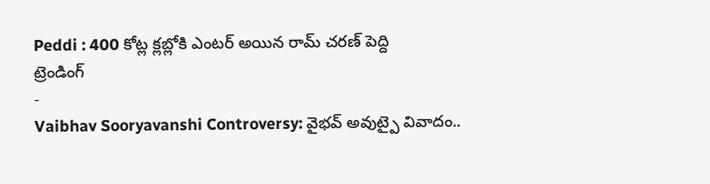Peddi : 400 కోట్ల క్లబ్లోకి ఎంటర్ అయిన రామ్ చరణ్ పెద్ది
ట్రెండింగ్
-
Vaibhav Sooryavanshi Controversy: వైభవ్ అవుట్పై వివాదం..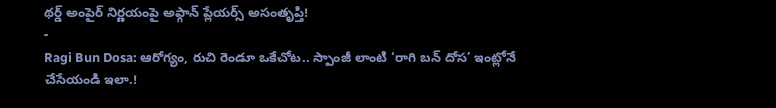థర్డ్ అంపైర్ నిర్ణయంపై అఫ్గాన్ ప్లేయర్స్ అసంతృప్తి!
-
Ragi Bun Dosa: ఆరోగ్యం, రుచి రెండూ ఒకేచోట.. స్పాంజీ లాంటి ‘రాగి బన్ దోస’ ఇంట్లోనే చేసేయండి ఇలా.!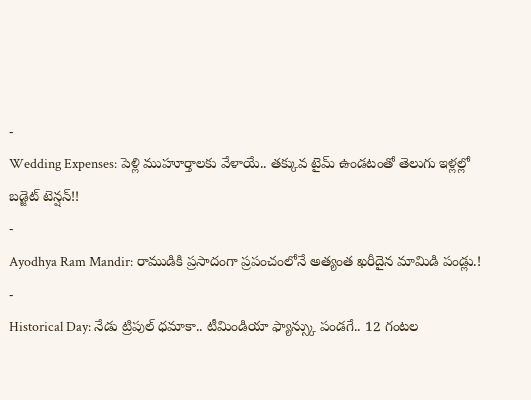-
Wedding Expenses: పెళ్లి ముహూర్తాలకు వేళాయే.. తక్కువ టైమ్ ఉండటంతో తెలుగు ఇళ్లల్లో బడ్జెట్ టెన్షన్!!
-
Ayodhya Ram Mandir: రాముడికి ప్రసాదంగా ప్రపంచంలోనే అత్యంత ఖరీదైన మామిడి పండ్లు.!
-
Historical Day: నేడు ట్రిపుల్ ధమాకా.. టీమిండియా ఫ్యాన్స్కు పండగే.. 12 గంటల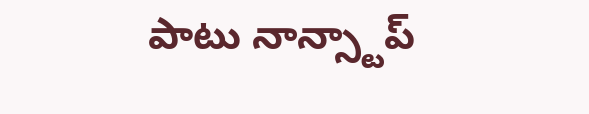పాటు నాన్స్టాప్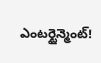ఎంటర్టైన్మెంట్!